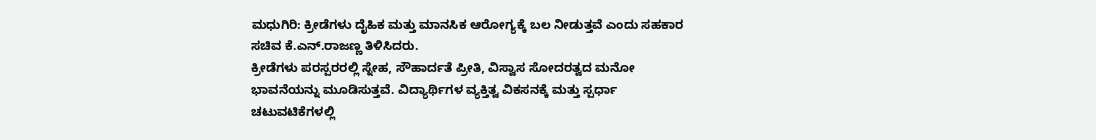ಮಧುಗಿರಿ: ಕ್ರೀಡೆಗಳು ದೈಹಿಕ ಮತ್ತು ಮಾನಸಿಕ ಆರೋಗ್ಯಕ್ಕೆ ಬಲ ನೀಡುತ್ತವೆ ಎಂದು ಸಹಕಾರ ಸಚಿವ ಕೆ.ಎನ್.ರಾಜಣ್ಣ ತಿಳಿಸಿದರು.
ಕ್ರೀಡೆಗಳು ಪರಸ್ಪರರಲ್ಲಿ ಸ್ನೇಹ, ಸೌಹಾರ್ದತೆ ಪ್ರೀತಿ, ವಿಸ್ವಾಸ ಸೋದರತ್ವದ ಮನೋ ಭಾವನೆಯನ್ನು ಮೂಡಿಸುತ್ತವೆ. ವಿದ್ಯಾರ್ಥಿಗಳ ವ್ಯಕ್ತಿತ್ವ ವಿಕಸನಕ್ಕೆ ಮತ್ತು ಸ್ಪರ್ಧಾ ಚಟುವಟಿಕೆಗಳಲ್ಲಿ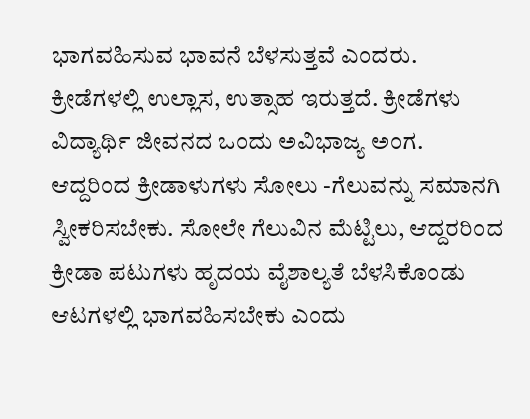ಭಾಗವಹಿಸುವ ಭಾವನೆ ಬೆಳಸುತ್ತವೆ ಎಂದರು.
ಕ್ರೀಡೆಗಳಲ್ಲಿ ಉಲ್ಲಾಸ, ಉತ್ಸಾಹ ಇರುತ್ತದೆ. ಕ್ರೀಡೆಗಳು ವಿದ್ಯಾರ್ಥಿ ಜೀವನದ ಒಂದು ಅವಿಭಾಜ್ಯ ಅಂಗ. ಆದ್ದರಿಂದ ಕ್ರೀಡಾಳುಗಳು ಸೋಲು -ಗೆಲುವನ್ನು ಸಮಾನಗಿ ಸ್ವೀಕರಿಸಬೇಕು. ಸೋಲೇ ಗೆಲುವಿನ ಮೆಟ್ಟಿಲು, ಆದ್ದರರಿಂದ ಕ್ರೀಡಾ ಪಟುಗಳು ಹೃದಯ ವೈಶಾಲ್ಯತೆ ಬೆಳಸಿಕೊಂಡು ಆಟಗಳಲ್ಲಿ ಭಾಗವಹಿಸಬೇಕು ಎಂದು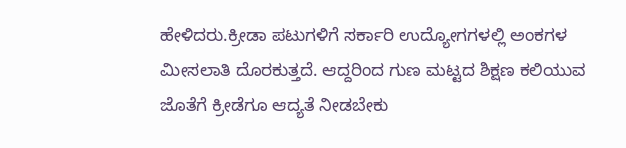ಹೇಳಿದರು.ಕ್ರೀಡಾ ಪಟುಗಳಿಗೆ ಸರ್ಕಾರಿ ಉದ್ಯೋಗಗಳಲ್ಲಿ ಅಂಕಗಳ ಮೀಸಲಾತಿ ದೊರಕುತ್ತದೆ. ಆದ್ದರಿಂದ ಗುಣ ಮಟ್ಟದ ಶಿಕ್ಷಣ ಕಲಿಯುವ ಜೊತೆಗೆ ಕ್ರೀಡೆಗೂ ಆದ್ಯತೆ ನೀಡಬೇಕು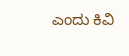ಎಂದು ಕಿವಿ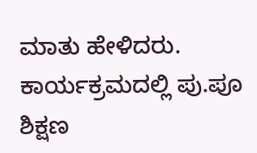ಮಾತು ಹೇಳಿದರು.
ಕಾರ್ಯಕ್ರಮದಲ್ಲಿ ಪು.ಪೂ ಶಿಕ್ಷಣ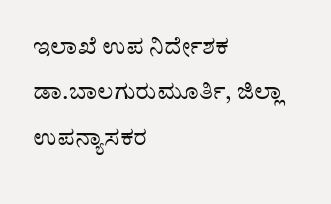ಇಲಾಖೆ ಉಪ ನಿರ್ದೇಶಕ ಡಾ.ಬಾಲಗುರುಮೂರ್ತಿ, ಜಿಲ್ಲಾ ಉಪನ್ಯಾಸಕರ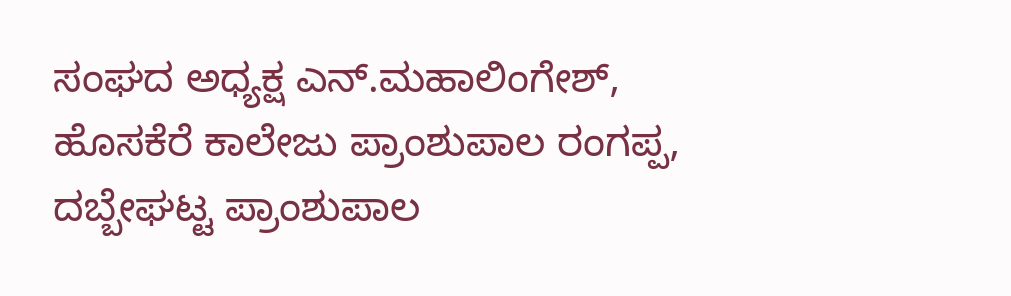ಸಂಘದ ಅಧ್ಯಕ್ಷ ಎನ್.ಮಹಾಲಿಂಗೇಶ್, ಹೊಸಕೆರೆ ಕಾಲೇಜು ಪ್ರಾಂಶುಪಾಲ ರಂಗಪ್ಪ, ದಬ್ಬೇಘಟ್ಟ ಪ್ರಾಂಶುಪಾಲ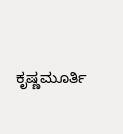ಕೃಷ್ಣಮೂರ್ತಿ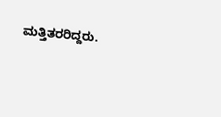ಮತ್ತಿತರರಿದ್ದರು.